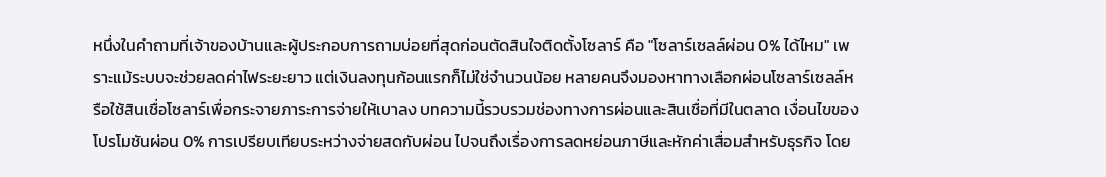หนึ่งในคำถามที่เจ้าของบ้านและผู้ประกอบการถามบ่อยที่สุดก่อนตัดสินใจติดตั้งโซลาร์ คือ "โซลาร์เซลล์ผ่อน 0% ได้ไหม" เพราะแม้ระบบจะช่วยลดค่าไฟระยะยาว แต่เงินลงทุนก้อนแรกก็ไม่ใช่จำนวนน้อย หลายคนจึงมองหาทางเลือกผ่อนโซลาร์เซลล์หรือใช้สินเชื่อโซลาร์เพื่อกระจายภาระการจ่ายให้เบาลง บทความนี้รวบรวมช่องทางการผ่อนและสินเชื่อที่มีในตลาด เงื่อนไขของโปรโมชันผ่อน 0% การเปรียบเทียบระหว่างจ่ายสดกับผ่อน ไปจนถึงเรื่องการลดหย่อนภาษีและหักค่าเสื่อมสำหรับธุรกิจ โดย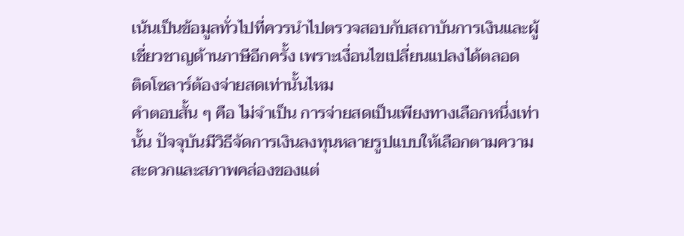เน้นเป็นข้อมูลทั่วไปที่ควรนำไปตรวจสอบกับสถาบันการเงินและผู้เชี่ยวชาญด้านภาษีอีกครั้ง เพราะเงื่อนไขเปลี่ยนแปลงได้ตลอด
ติดโซลาร์ต้องจ่ายสดเท่านั้นไหม
คำตอบสั้น ๆ คือ ไม่จำเป็น การจ่ายสดเป็นเพียงทางเลือกหนึ่งเท่านั้น ปัจจุบันมีวิธีจัดการเงินลงทุนหลายรูปแบบให้เลือกตามความสะดวกและสภาพคล่องของแต่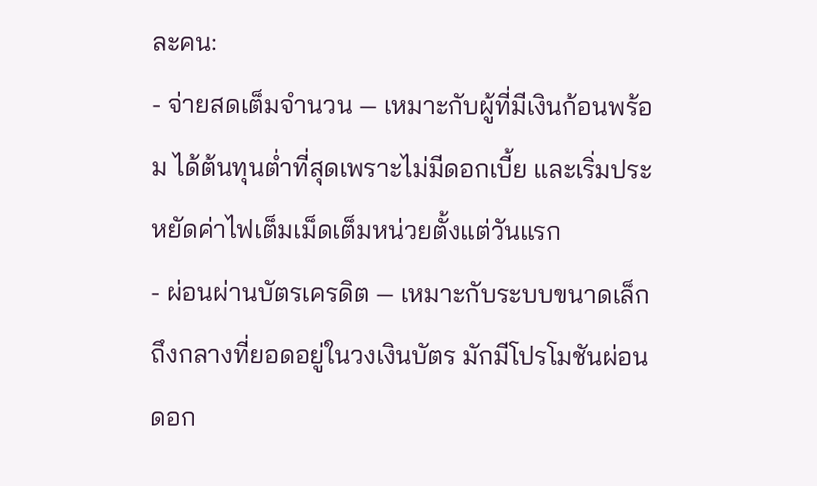ละคน:
- จ่ายสดเต็มจำนวน — เหมาะกับผู้ที่มีเงินก้อนพร้อม ได้ต้นทุนต่ำที่สุดเพราะไม่มีดอกเบี้ย และเริ่มประหยัดค่าไฟเต็มเม็ดเต็มหน่วยตั้งแต่วันแรก
- ผ่อนผ่านบัตรเครดิต — เหมาะกับระบบขนาดเล็กถึงกลางที่ยอดอยู่ในวงเงินบัตร มักมีโปรโมชันผ่อนดอก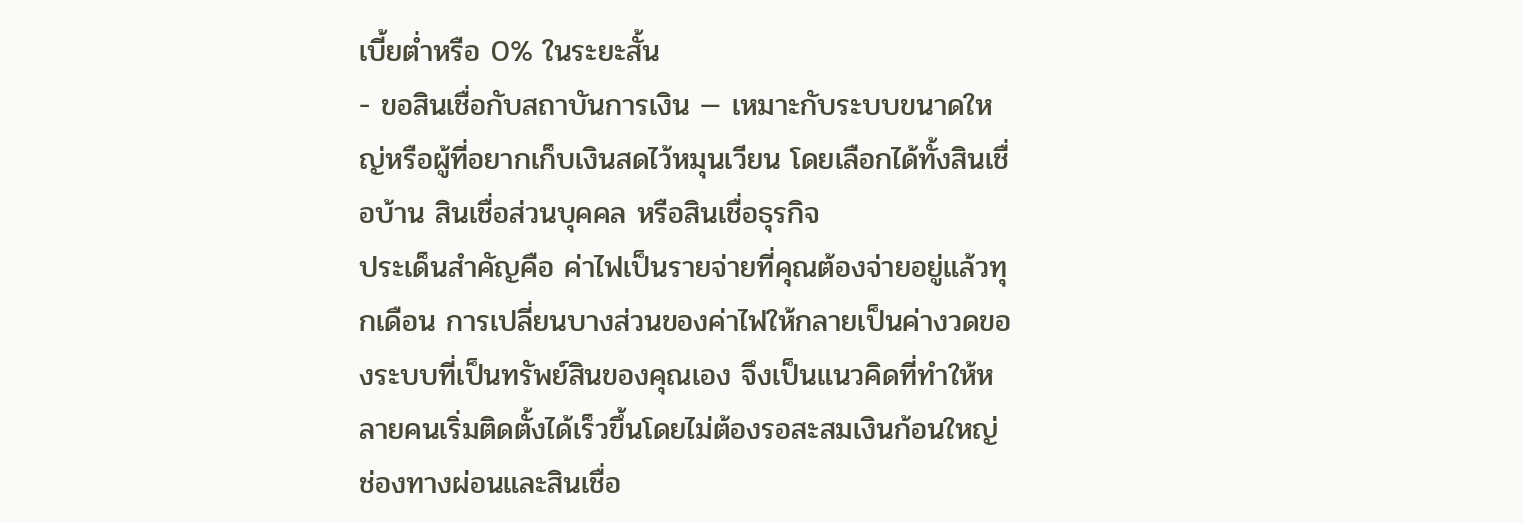เบี้ยต่ำหรือ 0% ในระยะสั้น
- ขอสินเชื่อกับสถาบันการเงิน — เหมาะกับระบบขนาดใหญ่หรือผู้ที่อยากเก็บเงินสดไว้หมุนเวียน โดยเลือกได้ทั้งสินเชื่อบ้าน สินเชื่อส่วนบุคคล หรือสินเชื่อธุรกิจ
ประเด็นสำคัญคือ ค่าไฟเป็นรายจ่ายที่คุณต้องจ่ายอยู่แล้วทุกเดือน การเปลี่ยนบางส่วนของค่าไฟให้กลายเป็นค่างวดของระบบที่เป็นทรัพย์สินของคุณเอง จึงเป็นแนวคิดที่ทำให้หลายคนเริ่มติดตั้งได้เร็วขึ้นโดยไม่ต้องรอสะสมเงินก้อนใหญ่
ช่องทางผ่อนและสินเชื่อ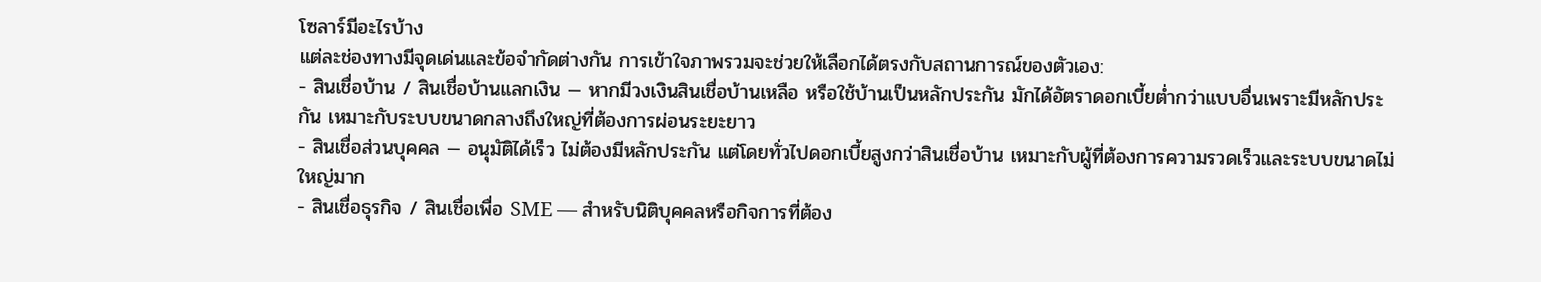โซลาร์มีอะไรบ้าง
แต่ละช่องทางมีจุดเด่นและข้อจำกัดต่างกัน การเข้าใจภาพรวมจะช่วยให้เลือกได้ตรงกับสถานการณ์ของตัวเอง:
- สินเชื่อบ้าน / สินเชื่อบ้านแลกเงิน — หากมีวงเงินสินเชื่อบ้านเหลือ หรือใช้บ้านเป็นหลักประกัน มักได้อัตราดอกเบี้ยต่ำกว่าแบบอื่นเพราะมีหลักประกัน เหมาะกับระบบขนาดกลางถึงใหญ่ที่ต้องการผ่อนระยะยาว
- สินเชื่อส่วนบุคคล — อนุมัติได้เร็ว ไม่ต้องมีหลักประกัน แต่โดยทั่วไปดอกเบี้ยสูงกว่าสินเชื่อบ้าน เหมาะกับผู้ที่ต้องการความรวดเร็วและระบบขนาดไม่ใหญ่มาก
- สินเชื่อธุรกิจ / สินเชื่อเพื่อ SME — สำหรับนิติบุคคลหรือกิจการที่ต้อง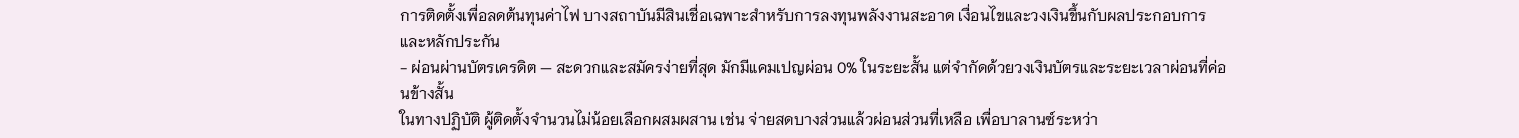การติดตั้งเพื่อลดต้นทุนค่าไฟ บางสถาบันมีสินเชื่อเฉพาะสำหรับการลงทุนพลังงานสะอาด เงื่อนไขและวงเงินขึ้นกับผลประกอบการและหลักประกัน
- ผ่อนผ่านบัตรเครดิต — สะดวกและสมัครง่ายที่สุด มักมีแคมเปญผ่อน 0% ในระยะสั้น แต่จำกัดด้วยวงเงินบัตรและระยะเวลาผ่อนที่ค่อนข้างสั้น
ในทางปฏิบัติ ผู้ติดตั้งจำนวนไม่น้อยเลือกผสมผสาน เช่น จ่ายสดบางส่วนแล้วผ่อนส่วนที่เหลือ เพื่อบาลานซ์ระหว่า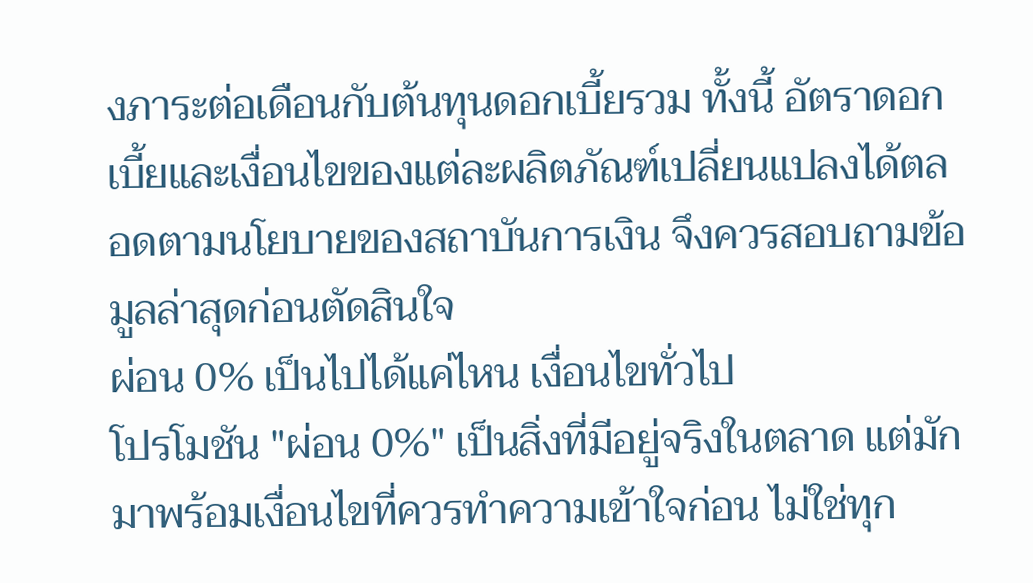งภาระต่อเดือนกับต้นทุนดอกเบี้ยรวม ทั้งนี้ อัตราดอกเบี้ยและเงื่อนไขของแต่ละผลิตภัณฑ์เปลี่ยนแปลงได้ตลอดตามนโยบายของสถาบันการเงิน จึงควรสอบถามข้อมูลล่าสุดก่อนตัดสินใจ
ผ่อน 0% เป็นไปได้แค่ไหน เงื่อนไขทั่วไป
โปรโมชัน "ผ่อน 0%" เป็นสิ่งที่มีอยู่จริงในตลาด แต่มักมาพร้อมเงื่อนไขที่ควรทำความเข้าใจก่อน ไม่ใช่ทุก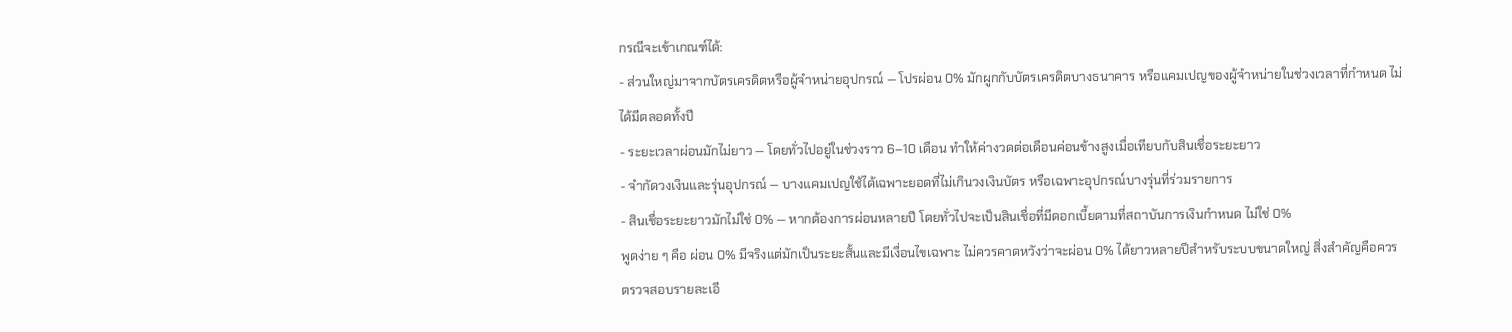กรณีจะเข้าเกณฑ์ได้:
- ส่วนใหญ่มาจากบัตรเครดิตหรือผู้จำหน่ายอุปกรณ์ — โปรผ่อน 0% มักผูกกับบัตรเครดิตบางธนาคาร หรือแคมเปญของผู้จำหน่ายในช่วงเวลาที่กำหนด ไม่ได้มีตลอดทั้งปี
- ระยะเวลาผ่อนมักไม่ยาว — โดยทั่วไปอยู่ในช่วงราว 6–10 เดือน ทำให้ค่างวดต่อเดือนค่อนข้างสูงเมื่อเทียบกับสินเชื่อระยะยาว
- จำกัดวงเงินและรุ่นอุปกรณ์ — บางแคมเปญใช้ได้เฉพาะยอดที่ไม่เกินวงเงินบัตร หรือเฉพาะอุปกรณ์บางรุ่นที่ร่วมรายการ
- สินเชื่อระยะยาวมักไม่ใช่ 0% — หากต้องการผ่อนหลายปี โดยทั่วไปจะเป็นสินเชื่อที่มีดอกเบี้ยตามที่สถาบันการเงินกำหนด ไม่ใช่ 0%
พูดง่าย ๆ คือ ผ่อน 0% มีจริงแต่มักเป็นระยะสั้นและมีเงื่อนไขเฉพาะ ไม่ควรคาดหวังว่าจะผ่อน 0% ได้ยาวหลายปีสำหรับระบบขนาดใหญ่ สิ่งสำคัญคือควรตรวจสอบรายละเอี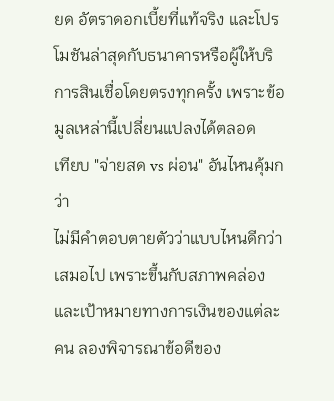ยด อัตราดอกเบี้ยที่แท้จริง และโปรโมชันล่าสุดกับธนาคารหรือผู้ให้บริการสินเชื่อโดยตรงทุกครั้ง เพราะข้อมูลเหล่านี้เปลี่ยนแปลงได้ตลอด
เทียบ "จ่ายสด vs ผ่อน" อันไหนคุ้มกว่า
ไม่มีคำตอบตายตัวว่าแบบไหนดีกว่าเสมอไป เพราะขึ้นกับสภาพคล่องและเป้าหมายทางการเงินของแต่ละคน ลองพิจารณาข้อดีของ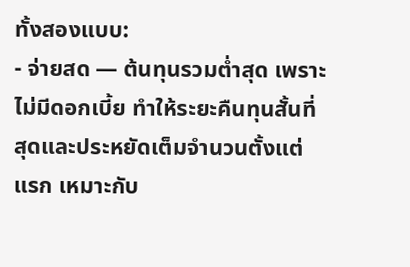ทั้งสองแบบ:
- จ่ายสด — ต้นทุนรวมต่ำสุด เพราะไม่มีดอกเบี้ย ทำให้ระยะคืนทุนสั้นที่สุดและประหยัดเต็มจำนวนตั้งแต่แรก เหมาะกับ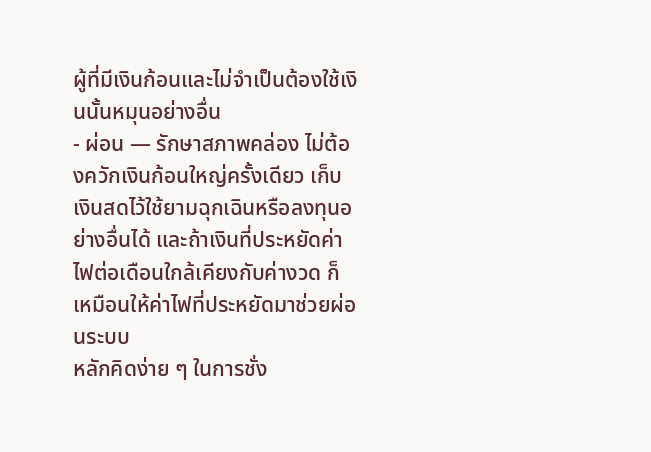ผู้ที่มีเงินก้อนและไม่จำเป็นต้องใช้เงินนั้นหมุนอย่างอื่น
- ผ่อน — รักษาสภาพคล่อง ไม่ต้องควักเงินก้อนใหญ่ครั้งเดียว เก็บเงินสดไว้ใช้ยามฉุกเฉินหรือลงทุนอย่างอื่นได้ และถ้าเงินที่ประหยัดค่าไฟต่อเดือนใกล้เคียงกับค่างวด ก็เหมือนให้ค่าไฟที่ประหยัดมาช่วยผ่อนระบบ
หลักคิดง่าย ๆ ในการชั่ง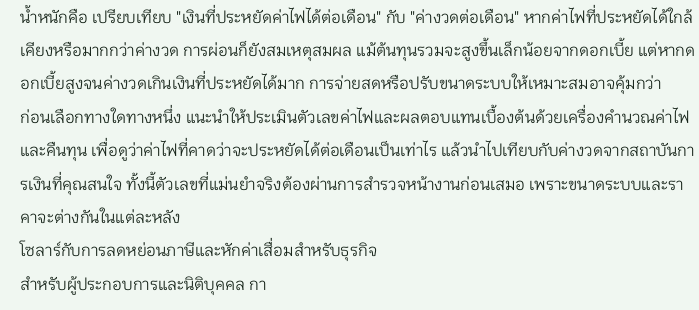น้ำหนักคือ เปรียบเทียบ "เงินที่ประหยัดค่าไฟได้ต่อเดือน" กับ "ค่างวดต่อเดือน" หากค่าไฟที่ประหยัดได้ใกล้เคียงหรือมากกว่าค่างวด การผ่อนก็ยังสมเหตุสมผล แม้ต้นทุนรวมจะสูงขึ้นเล็กน้อยจากดอกเบี้ย แต่หากดอกเบี้ยสูงจนค่างวดเกินเงินที่ประหยัดได้มาก การจ่ายสดหรือปรับขนาดระบบให้เหมาะสมอาจคุ้มกว่า
ก่อนเลือกทางใดทางหนึ่ง แนะนำให้ประเมินตัวเลขค่าไฟและผลตอบแทนเบื้องต้นด้วยเครื่องคำนวณค่าไฟและคืนทุน เพื่อดูว่าค่าไฟที่คาดว่าจะประหยัดได้ต่อเดือนเป็นเท่าไร แล้วนำไปเทียบกับค่างวดจากสถาบันการเงินที่คุณสนใจ ทั้งนี้ตัวเลขที่แม่นยำจริงต้องผ่านการสำรวจหน้างานก่อนเสมอ เพราะขนาดระบบและราคาจะต่างกันในแต่ละหลัง
โซลาร์กับการลดหย่อนภาษีและหักค่าเสื่อมสำหรับธุรกิจ
สำหรับผู้ประกอบการและนิติบุคคล กา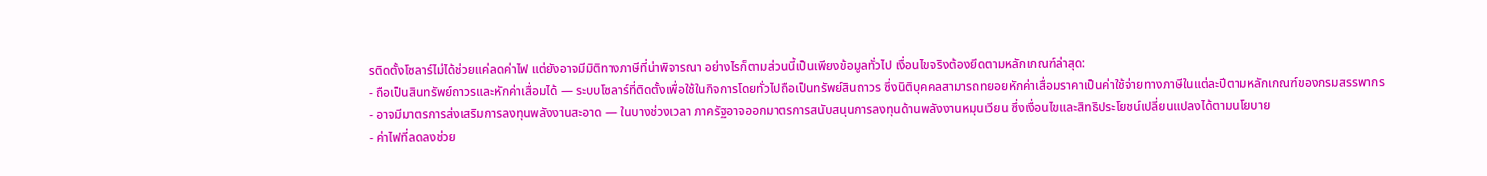รติดตั้งโซลาร์ไม่ได้ช่วยแค่ลดค่าไฟ แต่ยังอาจมีมิติทางภาษีที่น่าพิจารณา อย่างไรก็ตามส่วนนี้เป็นเพียงข้อมูลทั่วไป เงื่อนไขจริงต้องยึดตามหลักเกณฑ์ล่าสุด:
- ถือเป็นสินทรัพย์ถาวรและหักค่าเสื่อมได้ — ระบบโซลาร์ที่ติดตั้งเพื่อใช้ในกิจการโดยทั่วไปถือเป็นทรัพย์สินถาวร ซึ่งนิติบุคคลสามารถทยอยหักค่าเสื่อมราคาเป็นค่าใช้จ่ายทางภาษีในแต่ละปีตามหลักเกณฑ์ของกรมสรรพากร
- อาจมีมาตรการส่งเสริมการลงทุนพลังงานสะอาด — ในบางช่วงเวลา ภาครัฐอาจออกมาตรการสนับสนุนการลงทุนด้านพลังงานหมุนเวียน ซึ่งเงื่อนไขและสิทธิประโยชน์เปลี่ยนแปลงได้ตามนโยบาย
- ค่าไฟที่ลดลงช่วย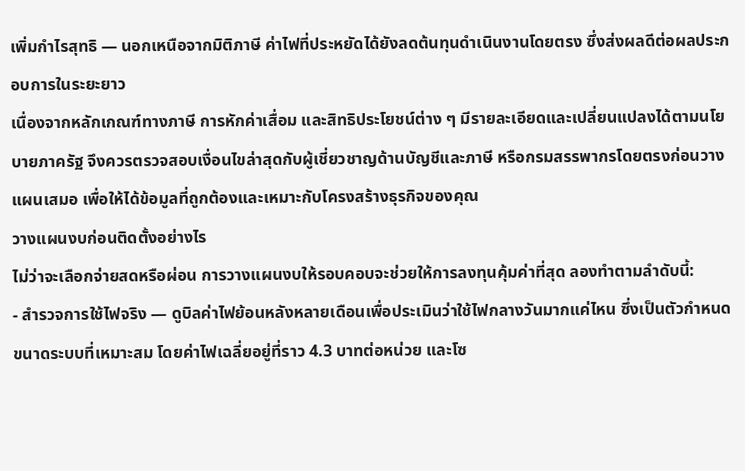เพิ่มกำไรสุทธิ — นอกเหนือจากมิติภาษี ค่าไฟที่ประหยัดได้ยังลดต้นทุนดำเนินงานโดยตรง ซึ่งส่งผลดีต่อผลประกอบการในระยะยาว
เนื่องจากหลักเกณฑ์ทางภาษี การหักค่าเสื่อม และสิทธิประโยชน์ต่าง ๆ มีรายละเอียดและเปลี่ยนแปลงได้ตามนโยบายภาครัฐ จึงควรตรวจสอบเงื่อนไขล่าสุดกับผู้เชี่ยวชาญด้านบัญชีและภาษี หรือกรมสรรพากรโดยตรงก่อนวางแผนเสมอ เพื่อให้ได้ข้อมูลที่ถูกต้องและเหมาะกับโครงสร้างธุรกิจของคุณ
วางแผนงบก่อนติดตั้งอย่างไร
ไม่ว่าจะเลือกจ่ายสดหรือผ่อน การวางแผนงบให้รอบคอบจะช่วยให้การลงทุนคุ้มค่าที่สุด ลองทำตามลำดับนี้:
- สำรวจการใช้ไฟจริง — ดูบิลค่าไฟย้อนหลังหลายเดือนเพื่อประเมินว่าใช้ไฟกลางวันมากแค่ไหน ซึ่งเป็นตัวกำหนดขนาดระบบที่เหมาะสม โดยค่าไฟเฉลี่ยอยู่ที่ราว 4.3 บาทต่อหน่วย และโซ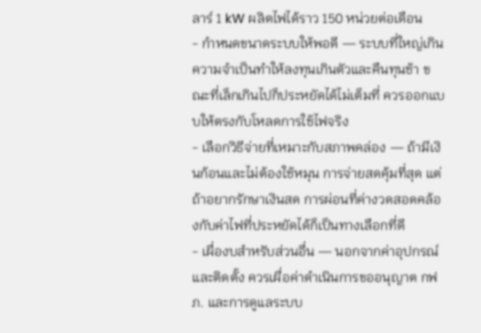ลาร์ 1 kW ผลิตไฟได้ราว 150 หน่วยต่อเดือน
- กำหนดขนาดระบบให้พอดี — ระบบที่ใหญ่เกินความจำเป็นทำให้ลงทุนเกินตัวและคืนทุนช้า ขณะที่เล็กเกินไปก็ประหยัดได้ไม่เต็มที่ ควรออกแบบให้ตรงกับโหลดการใช้ไฟจริง
- เลือกวิธีจ่ายที่เหมาะกับสภาพคล่อง — ถ้ามีเงินก้อนและไม่ต้องใช้หมุน การจ่ายสดคุ้มที่สุด แต่ถ้าอยากรักษาเงินสด การผ่อนที่ค่างวดสอดคล้องกับค่าไฟที่ประหยัดได้ก็เป็นทางเลือกที่ดี
- เผื่องบสำหรับส่วนอื่น — นอกจากค่าอุปกรณ์และติดตั้ง ควรเผื่อค่าดำเนินการขออนุญาต กฟภ. และการดูแลระบบ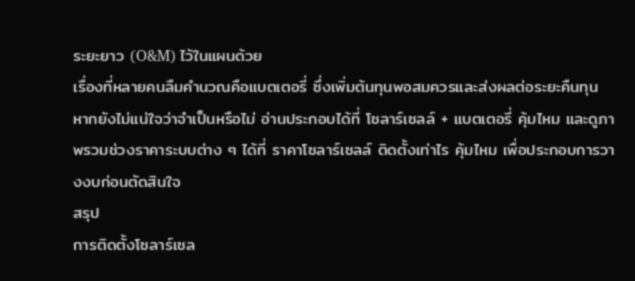ระยะยาว (O&M) ไว้ในแผนด้วย
เรื่องที่หลายคนลืมคำนวณคือแบตเตอรี่ ซึ่งเพิ่มต้นทุนพอสมควรและส่งผลต่อระยะคืนทุน หากยังไม่แน่ใจว่าจำเป็นหรือไม่ อ่านประกอบได้ที่ โซลาร์เซลล์ + แบตเตอรี่ คุ้มไหม และดูภาพรวมช่วงราคาระบบต่าง ๆ ได้ที่ ราคาโซลาร์เซลล์ ติดตั้งเท่าไร คุ้มไหม เพื่อประกอบการวางงบก่อนตัดสินใจ
สรุป
การติดตั้งโซลาร์เซล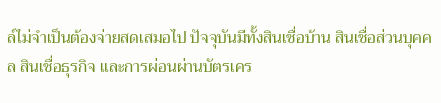ล์ไม่จำเป็นต้องจ่ายสดเสมอไป ปัจจุบันมีทั้งสินเชื่อบ้าน สินเชื่อส่วนบุคคล สินเชื่อธุรกิจ และการผ่อนผ่านบัตรเคร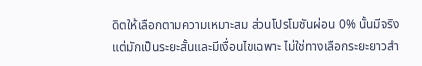ดิตให้เลือกตามความเหมาะสม ส่วนโปรโมชันผ่อน 0% นั้นมีจริงแต่มักเป็นระยะสั้นและมีเงื่อนไขเฉพาะ ไม่ใช่ทางเลือกระยะยาวสำ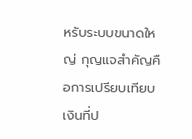หรับระบบขนาดใหญ่ กุญแจสำคัญคือการเปรียบเทียบเงินที่ป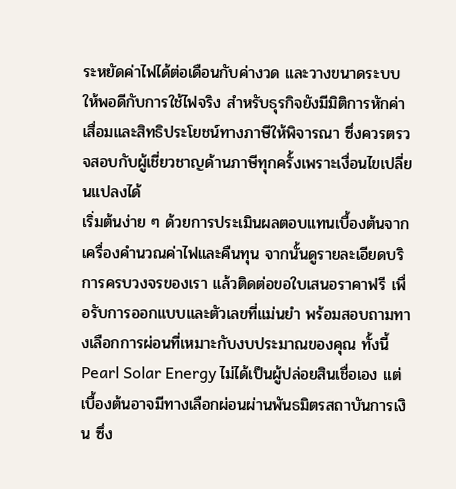ระหยัดค่าไฟได้ต่อเดือนกับค่างวด และวางขนาดระบบให้พอดีกับการใช้ไฟจริง สำหรับธุรกิจยังมีมิติการหักค่าเสื่อมและสิทธิประโยชน์ทางภาษีให้พิจารณา ซึ่งควรตรวจสอบกับผู้เชี่ยวชาญด้านภาษีทุกครั้งเพราะเงื่อนไขเปลี่ยนแปลงได้
เริ่มต้นง่าย ๆ ด้วยการประเมินผลตอบแทนเบื้องต้นจากเครื่องคำนวณค่าไฟและคืนทุน จากนั้นดูรายละเอียดบริการครบวงจรของเรา แล้วติดต่อขอใบเสนอราคาฟรี เพื่อรับการออกแบบและตัวเลขที่แม่นยำ พร้อมสอบถามทางเลือกการผ่อนที่เหมาะกับงบประมาณของคุณ ทั้งนี้ Pearl Solar Energy ไม่ได้เป็นผู้ปล่อยสินเชื่อเอง แต่เบื้องต้นอาจมีทางเลือกผ่อนผ่านพันธมิตรสถาบันการเงิน ซึ่ง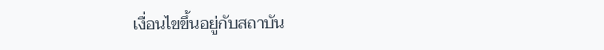เงื่อนไขขึ้นอยู่กับสถาบัน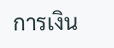การเงิน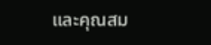และคุณสม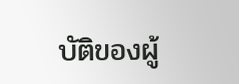บัติของผู้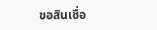ขอสินเชื่อ